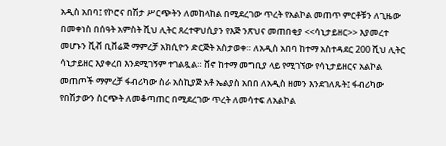አዲስ አበባ፤ የኮሮና በሽታ ሥርጭትን ለመከላከል በሚደረገው ጥረት የአልኮል መጠጥ ምርቶቹን ለጊዜው በመቀነስ በሰዓት አምስት ሺህ ሊትር ጸረተዋህሲያን የእጅ ንጽህና መጠበቂያ <<ሳኒታይዘር>> እያመረተ መሆኑን ቪቭ ቢቨሬጅ ማምረቻ አክሲዮን ድርጅት አስታወቀ። ለአዲስ አበባ ከተማ አስተዳደር 200 ሺህ ሊትር ሳኒታይዘር እያቀረበ እንደሚገኝም ተገልጿል። ሸኖ ከተማ መግቢያ ላይ የሚገኘው የሳኒታይዘርና አልኮል መጠጦች ማምረቻ ፋብሪካው ስራ አስኪያጅ አቶ ኤልያስ አበበ ለአዲስ ዘመን እንደገለጹት፤ ፋብሪካው የበሽታውን ስርጭት ለመቆጣጠር በሚደረገው ጥረት ለመሳተፍ ለአልኮል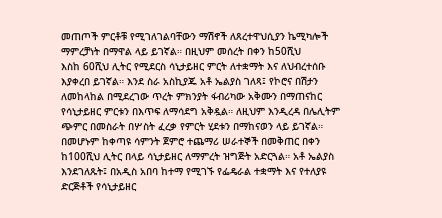መጠጦች ምርቶቹ የሚገለገልባቸውን ማሽኖች ለጸረተዋህሲያን ኬሚካሎች ማምረቻነት በማዋል ላይ ይገኛል። በዚህም መሰረት በቀን ከ50ሺህ
እስከ 60ሺህ ሊትር የሚደርስ ሳኒታይዘር ምርት ለተቋማት እና ለህብረተሰቡ እያቀረበ ይገኛል። እንደ ስራ አስኪያጁ አቶ ኤልያስ ገለጻ፤ የኮሮና በሽታን ለመከላከል በሚደረገው ጥረት ምክንያት ፋብሪካው አቅሙን በማጠናከር የሳኒታይዘር ምርቱን በእጥፍ ለማሳደግ አቅዷል። ለዚህም እንዲረዳ በሌሊትም ጭምር በመስራት በሦስት ፈረቃ የምርት ሂደቱን በማከናወን ላይ ይገኛል። በመሆኑም ከቀጣዩ ሳምንት ጀምሮ ተጨማሪ ሠራተኞች በመቅጠር በቀን ከ100ሺህ ሊትር በላይ ሳኒታይዘር ለማምረት ዝግጅት አድርጓል። አቶ ኤልያስ እንደገለጹት፤ በአዲስ አበባ ከተማ የሚገኙ የፌዴራል ተቋማት እና የተለያዩ ድርጅቶች የሳኒታይዘር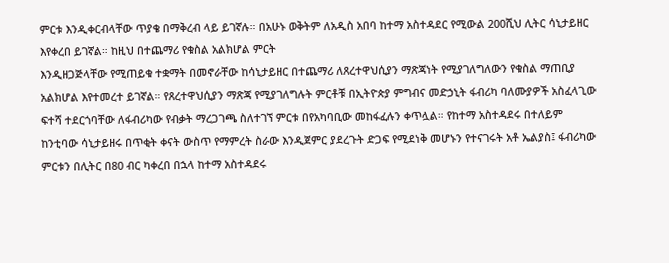ምርቱ እንዲቀርብላቸው ጥያቄ በማቅረብ ላይ ይገኛሉ። በአሁኑ ወቅትም ለአዲስ አበባ ከተማ አስተዳደር የሚውል 200ሺህ ሊትር ሳኒታይዘር እየቀረበ ይገኛል። ከዚህ በተጨማሪ የቁስል አልክሆል ምርት
እንዲዘጋጅላቸው የሚጠይቁ ተቋማት በመኖራቸው ከሳኒታይዘር በተጨማሪ ለጸረተዋህሲያን ማጽጃነት የሚያገለግለውን የቁስል ማጠቢያ አልክሆል እየተመረተ ይገኛል። የጸረተዋህሲያን ማጽጃ የሚያገለግሉት ምርቶቹ በኢትዮጵያ ምግብና መድኃኒት ፋብሪካ ባለሙያዎች አስፈላጊው ፍተሻ ተደርጎባቸው ለፋብሪካው የብቃት ማረጋገጫ ስለተገኘ ምርቱ በየአካባቢው መከፋፈሉን ቀጥሏል። የከተማ አስተዳደሩ በተለይም ከንቲባው ሳኒታይዘሩ በጥቂት ቀናት ውስጥ የማምረት ስራው እንዲጀምር ያደረጉት ድጋፍ የሚደነቅ መሆኑን የተናገሩት አቶ ኤልያስ፤ ፋብሪካው ምርቱን በሊትር በ80 ብር ካቀረበ በኋላ ከተማ አስተዳደሩ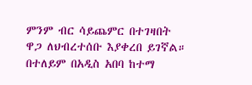ምንም ብር ሳይጨምር በተገዛበት ዋጋ ለህብረተሰቡ እያቀረበ ይገኛል። በተለይም በአዲስ አበባ ከተማ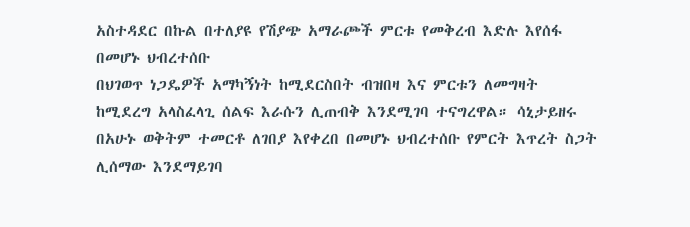አስተዳደር በኩል በተለያዩ የሽያጭ አማራጮች ምርቱ የመቅረብ እድሉ እየሰፋ በመሆኑ ህብረተሰቡ
በህገወጥ ነጋዴዎች አማካኝነት ከሚደርስበት ብዝበዛ እና ምርቱን ለመግዛት ከሚደረግ አላስፈላጊ ሰልፍ እራሱን ሊጠብቅ እንደሚገባ ተናግረዋል። ሳኒታይዘሩ በአሁኑ ወቅትም ተመርቶ ለገበያ እየቀረበ በመሆኑ ህብረተሰቡ የምርት እጥረት ስጋት ሊሰማው እንደማይገባ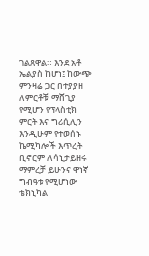ገልጸዋል። እንደ አቶ ኤልያስ ከሆነ፤ ከውጭ ምንዛሬ ጋር በተያያዘ ለምርቶቹ ማሸጊያ የሚሆን የፕላስቲክ ምርት እና ግሪሲሊን እንዲሁም የተወሰኑ ኬሚካሎች እጥረት ቢኖርም ለሳኒታይዘሩ ማምረቻ ይሁንና ዋነኛ ግብዓቱ የሚሆነው ቴክኒካል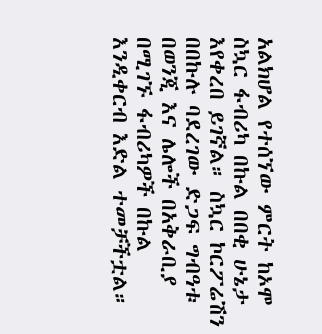አልክሆል የተሰኘው ምርት ከኦሞ ስኳር ፋብሪካ በኩል በበቂ ሁኔታ እየቀረበ ይገኛል። ስኳር ኮርፖሬሽን በበኩሉ ባደረገው ድጋፍ ግብዓቱ በወንጂ እና ሌሎች በአቅራቢያ በሚገኙ ፋብሪካዎች በኩል እንዲቀርብ እድል ተመቻችቷል።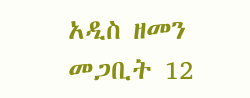አዲስ ዘመን መጋቢት 12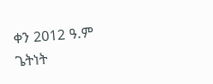ቀን 2012 ዓ.ም
ጌትነት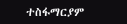ተስፋማርያም